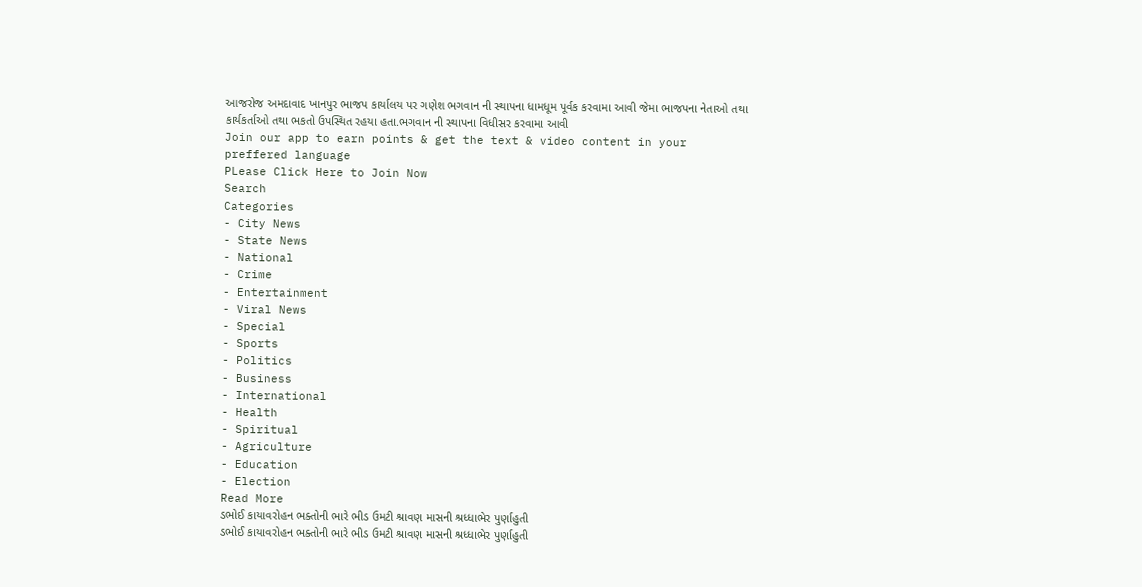આજરોજ અમદાવાદ ખાનપુર ભાજપ કાર્યાલય પર ગણેશ ભગવાન ની સ્થાપના ધામધૂમ પૂર્વક કરવામા આવી જેમા ભાજપના નેતાઓ તથા કાર્યકર્તાઓ તથા ભકતો ઉપસ્થિત રહયા હતા.ભગવાન ની સ્થાપના વિધીસર કરવામા આવી
Join our app to earn points & get the text & video content in your preffered language
PLease Click Here to Join Now
Search
Categories
- City News
- State News
- National
- Crime
- Entertainment
- Viral News
- Special
- Sports
- Politics
- Business
- International
- Health
- Spiritual
- Agriculture
- Education
- Election
Read More
ડભોઈ કાયાવરોહન ભક્તોની ભારે ભીડ ઉમટી શ્રાવણ માસની શ્રધ્ધાભેર પુર્ણાહુતી
ડભોઈ કાયાવરોહન ભક્તોની ભારે ભીડ ઉમટી શ્રાવણ માસની શ્રધ્ધાભેર પુર્ણાહુતી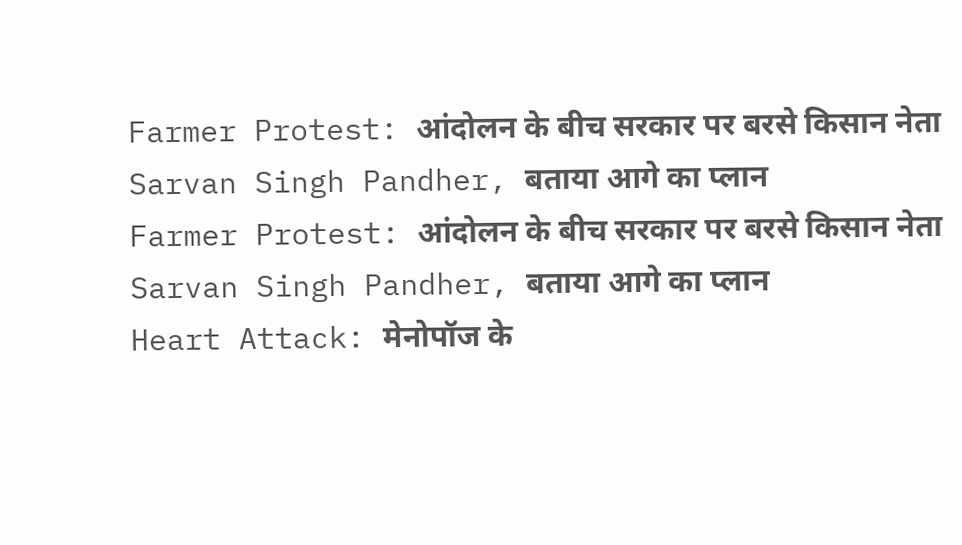Farmer Protest: आंदोलन के बीच सरकार पर बरसे किसान नेता Sarvan Singh Pandher, बताया आगे का प्लान
Farmer Protest: आंदोलन के बीच सरकार पर बरसे किसान नेता Sarvan Singh Pandher, बताया आगे का प्लान
Heart Attack: मेनोपॉज के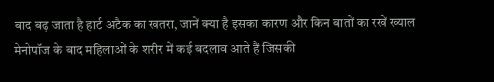बाद बढ़ जाता है हार्ट अटैक का खतरा, जानें क्या है इसका कारण और किन बातों का रखें ख्याल
मेनोपॉज के बाद महिलाओं के शरीर में कई बदलाव आते हैं जिसकी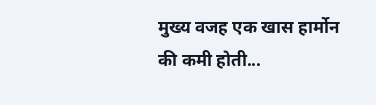मुख्य वजह एक खास हार्मोन की कमी होती...